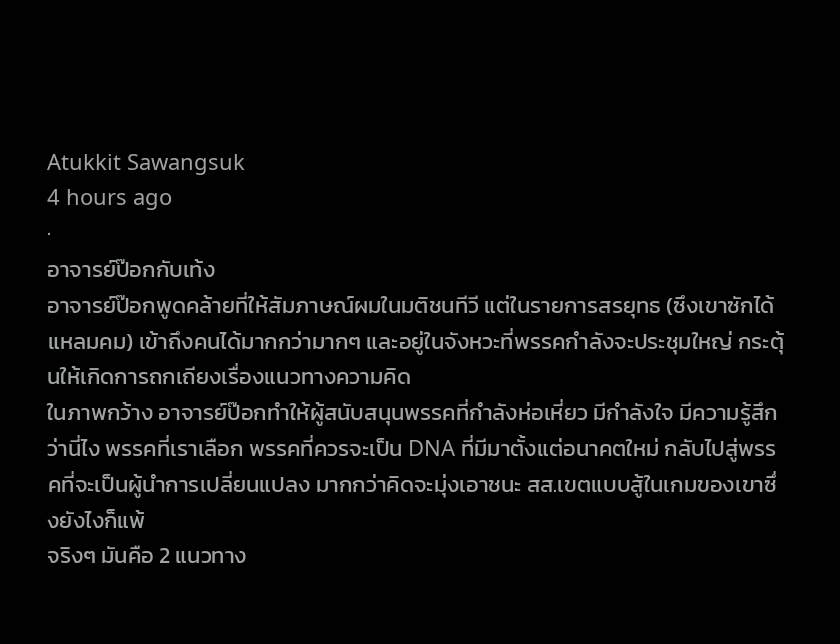Atukkit Sawangsuk
4 hours ago
·
อาจารย์ป๊อกกับเท้ง
อาจารย์ป๊อกพูดคล้ายที่ให้สัมภาษณ์ผมในมติชนทีวี แต่ในรายการสรยุทธ (ซึงเขาซักได้แหลมคม) เข้าถึงคนได้มากกว่ามากๆ และอยู่ในจังหวะที่พรรคกำลังจะประชุมใหญ่ กระตุ้นให้เกิดการถกเถียงเรื่องแนวทางความคิด
ในภาพกว้าง อาจารย์ป๊อกทำให้ผู้สนับสนุนพรรคที่กำลังห่อเหี่ยว มีกำลังใจ มีความรู้สึกว่านี่ไง พรรคที่เราเลือก พรรคที่ควรจะเป็น DNA ที่มีมาตั้งแต่อนาคตใหม่ กลับไปสู่พรรคที่จะเป็นผู้นำการเปลี่ยนแปลง มากกว่าคิดจะมุ่งเอาชนะ สส.เขตแบบสู้ในเกมของเขาซึ่งยังไงก็แพ้
จริงๆ มันคือ 2 แนวทาง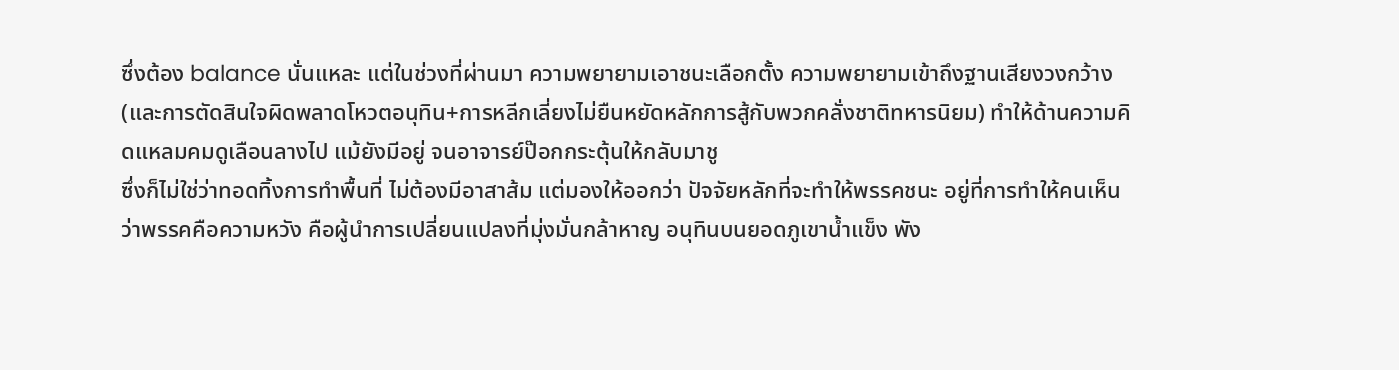ซึ่งต้อง balance นั่นแหละ แต่ในช่วงที่ผ่านมา ความพยายามเอาชนะเลือกตั้ง ความพยายามเข้าถึงฐานเสียงวงกว้าง (และการตัดสินใจผิดพลาดโหวตอนุทิน+การหลีกเลี่ยงไม่ยืนหยัดหลักการสู้กับพวกคลั่งชาติทหารนิยม) ทำให้ด้านความคิดแหลมคมดูเลือนลางไป แม้ยังมีอยู่ จนอาจารย์ป๊อกกระตุ้นให้กลับมาชู
ซึ่งก็ไม่ใช่ว่าทอดทิ้งการทำพื้นที่ ไม่ต้องมีอาสาส้ม แต่มองให้ออกว่า ปัจจัยหลักที่จะทำให้พรรคชนะ อยู่ที่การทำให้คนเห็นว่าพรรคคือความหวัง คือผู้นำการเปลี่ยนแปลงที่มุ่งมั่นกล้าหาญ อนุทินบนยอดภูเขาน้ำแข็ง พัง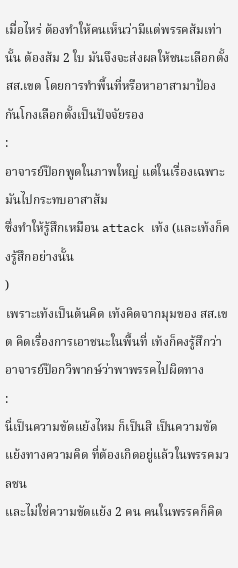เมื่อไหร่ ต้องทำให้คนเห็นว่ามีแต่พรรคส้มเท่านั้น ต้องส้ม 2 ใบ มันจึงจะส่งผลให้ชนะเลือกตั้ง สส.เขต โดยการทำพื้นที่หรือหาอาสามาป้องกันโกงเลือกตั้งเป็นปัจจัยรอง
:
อาจารย์ป๊อกพูดในภาพใหญ่ แต่ในเรื่องเฉพาะมันไปกระทบอาสาส้ม
ซึ่งทำให้รู้สึกเหมือน attack เท้ง (และเท้งก็คงรู้สึกอย่างนั้น
)
เพราะเท้งเป็นต้นคิด เท้งคิดจากมุมของ สส.เขต คิดเรื่องการเอาชนะในพื้นที่ เท้งก็คงรู้สึกว่า อาจารย์ป๊อกวิพากษ์ว่าพาพรรคไปผิดทาง
:
นี่เป็นความขัดแย้งไหม ก็เป็นสิ เป็นความขัดแย้งทางความคิด ที่ต้องเกิดอยู่แล้วในพรรคมวลชน
และไม่ใช่ความขัดแย้ง 2 คน คนในพรรคก็คิด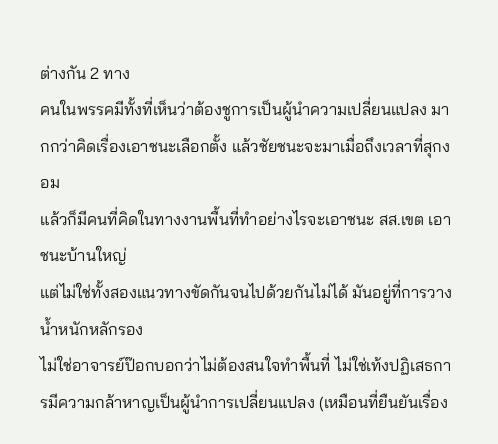ต่างกัน 2 ทาง
คนในพรรคมีทั้งที่เห็นว่าต้องชูการเป็นผู้นำความเปลี่ยนแปลง มากกว่าคิดเรื่องเอาชนะเลือกตั้ง แล้วชัยชนะจะมาเมื่อถึงเวลาที่สุกงอม
แล้วก็มีคนที่คิดในทางงานพื้นที่ทำอย่างไรจะเอาชนะ สส.เขต เอาชนะบ้านใหญ่
แต่ไม่ใช่ทั้งสองแนวทางขัดกันจนไปด้วยกันไม่ได้ มันอยู่ที่การวางน้ำหนักหลักรอง
ไม่ใช่อาจารย์ป๊อกบอกว่าไม่ต้องสนใจทำพื้นที่ ไม่ใช่เท้งปฏิเสธการมีความกล้าหาญเป็นผู้นำการเปลี่ยนแปลง (เหมือนที่ยืนยันเรื่อง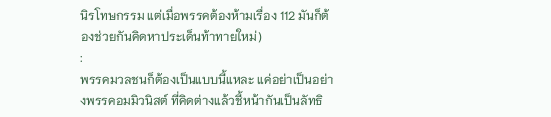นิรโทษกรรม แต่เมื่อพรรคต้องห้ามเรื่อง 112 มันก็ต้องช่วยกันคิดหาประเด็นท้าทายใหม่)
:
พรรคมวลชนก็ต้องเป็นแบบนี้แหละ แค่อย่าเป็นอย่างพรรคอมมิวนิสต์ ที่คิดต่างแล้วชี้หน้ากันเป็นลัทธิ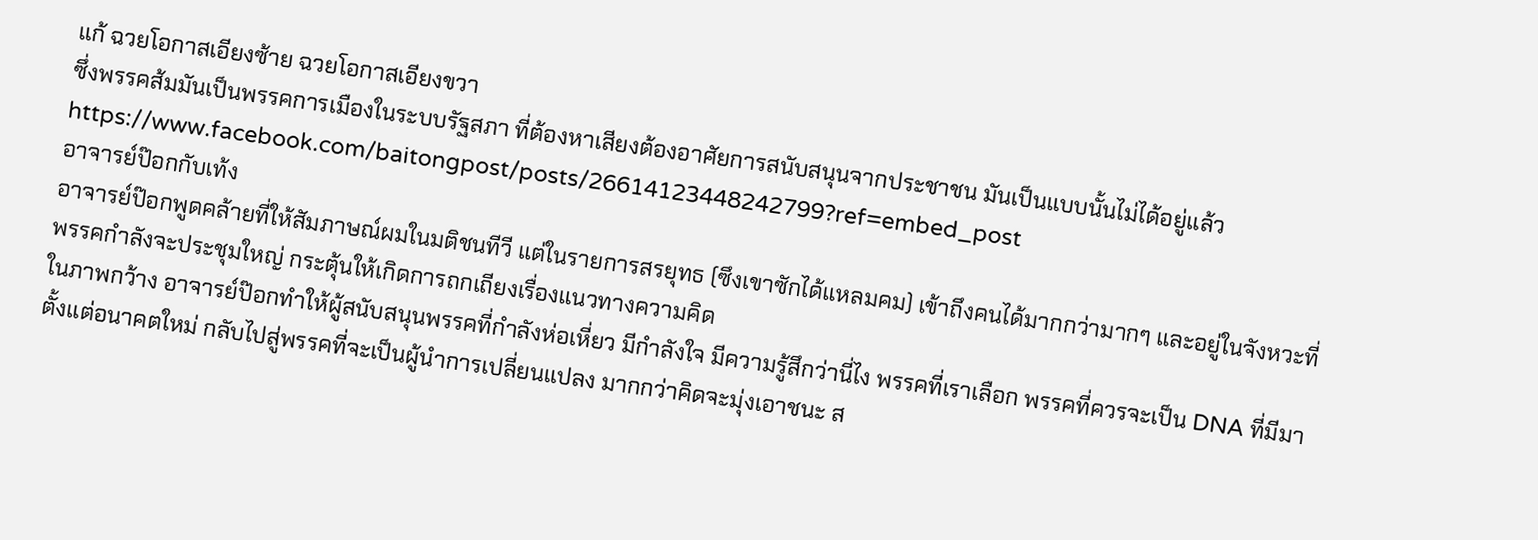แก้ ฉวยโอกาสเอียงซ้าย ฉวยโอกาสเอียงขวา
ซึ่งพรรคส้มมันเป็นพรรคการเมืองในระบบรัฐสภา ที่ต้องหาเสียงต้องอาศัยการสนับสนุนจากประชาชน มันเป็นแบบนั้นไม่ได้อยู่แล้ว
https://www.facebook.com/baitongpost/posts/26614123448242799?ref=embed_post
อาจารย์ป๊อกกับเท้ง
อาจารย์ป๊อกพูดคล้ายที่ให้สัมภาษณ์ผมในมติชนทีวี แต่ในรายการสรยุทธ (ซึงเขาซักได้แหลมคม) เข้าถึงคนได้มากกว่ามากๆ และอยู่ในจังหวะที่พรรคกำลังจะประชุมใหญ่ กระตุ้นให้เกิดการถกเถียงเรื่องแนวทางความคิด
ในภาพกว้าง อาจารย์ป๊อกทำให้ผู้สนับสนุนพรรคที่กำลังห่อเหี่ยว มีกำลังใจ มีความรู้สึกว่านี่ไง พรรคที่เราเลือก พรรคที่ควรจะเป็น DNA ที่มีมาตั้งแต่อนาคตใหม่ กลับไปสู่พรรคที่จะเป็นผู้นำการเปลี่ยนแปลง มากกว่าคิดจะมุ่งเอาชนะ ส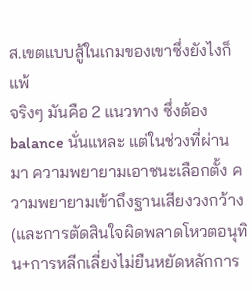ส.เขตแบบสู้ในเกมของเขาซึ่งยังไงก็แพ้
จริงๆ มันคือ 2 แนวทาง ซึ่งต้อง balance นั่นแหละ แต่ในช่วงที่ผ่านมา ความพยายามเอาชนะเลือกตั้ง ความพยายามเข้าถึงฐานเสียงวงกว้าง (และการตัดสินใจผิดพลาดโหวตอนุทิน+การหลีกเลี่ยงไม่ยืนหยัดหลักการ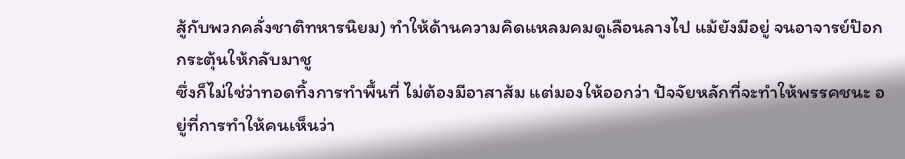สู้กับพวกคลั่งชาติทหารนิยม) ทำให้ด้านความคิดแหลมคมดูเลือนลางไป แม้ยังมีอยู่ จนอาจารย์ป๊อกกระตุ้นให้กลับมาชู
ซึ่งก็ไม่ใช่ว่าทอดทิ้งการทำพื้นที่ ไม่ต้องมีอาสาส้ม แต่มองให้ออกว่า ปัจจัยหลักที่จะทำให้พรรคชนะ อยู่ที่การทำให้คนเห็นว่า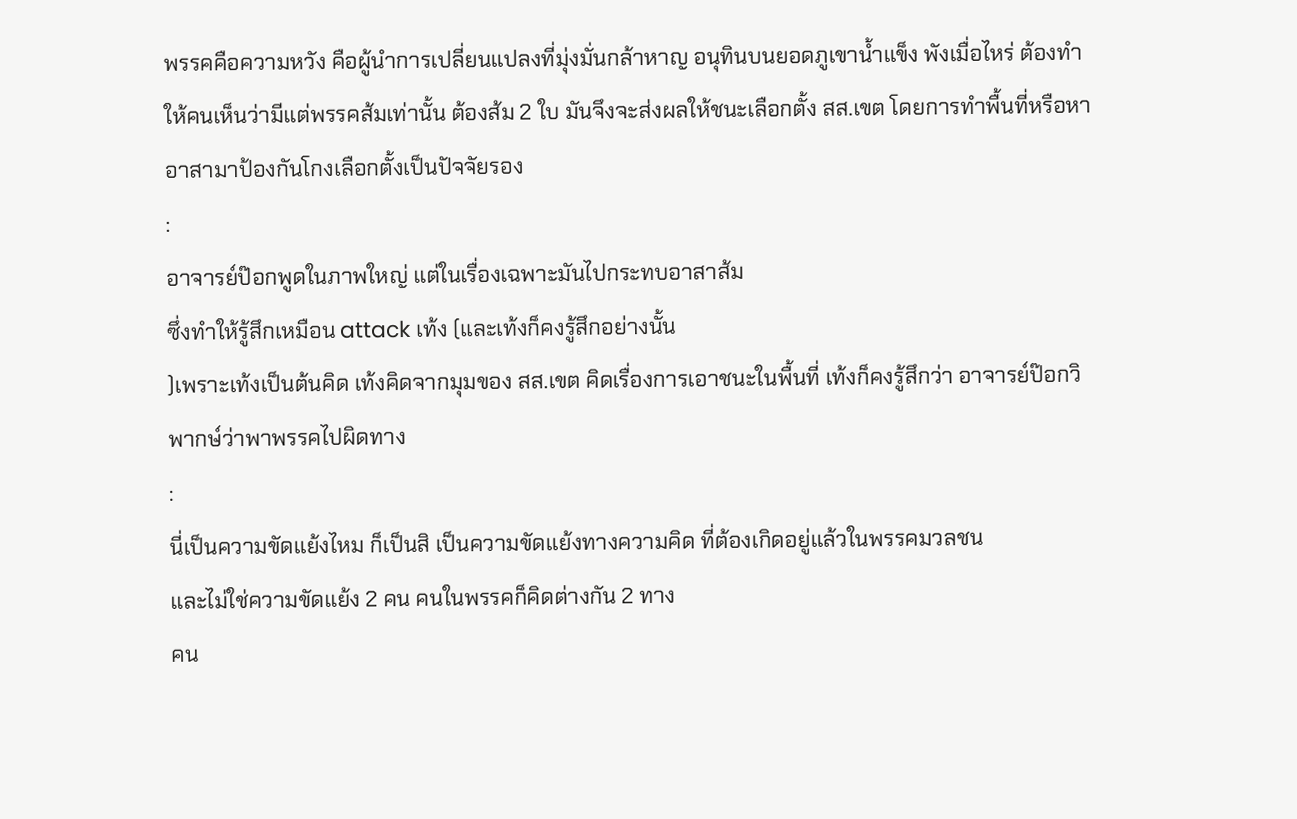พรรคคือความหวัง คือผู้นำการเปลี่ยนแปลงที่มุ่งมั่นกล้าหาญ อนุทินบนยอดภูเขาน้ำแข็ง พังเมื่อไหร่ ต้องทำให้คนเห็นว่ามีแต่พรรคส้มเท่านั้น ต้องส้ม 2 ใบ มันจึงจะส่งผลให้ชนะเลือกตั้ง สส.เขต โดยการทำพื้นที่หรือหาอาสามาป้องกันโกงเลือกตั้งเป็นปัจจัยรอง
:
อาจารย์ป๊อกพูดในภาพใหญ่ แต่ในเรื่องเฉพาะมันไปกระทบอาสาส้ม
ซึ่งทำให้รู้สึกเหมือน attack เท้ง (และเท้งก็คงรู้สึกอย่างนั้น
)เพราะเท้งเป็นต้นคิด เท้งคิดจากมุมของ สส.เขต คิดเรื่องการเอาชนะในพื้นที่ เท้งก็คงรู้สึกว่า อาจารย์ป๊อกวิพากษ์ว่าพาพรรคไปผิดทาง
:
นี่เป็นความขัดแย้งไหม ก็เป็นสิ เป็นความขัดแย้งทางความคิด ที่ต้องเกิดอยู่แล้วในพรรคมวลชน
และไม่ใช่ความขัดแย้ง 2 คน คนในพรรคก็คิดต่างกัน 2 ทาง
คน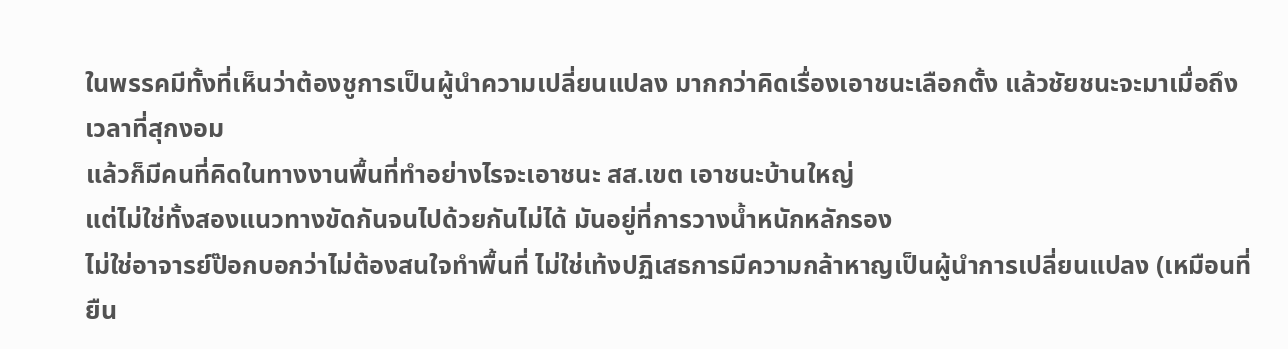ในพรรคมีทั้งที่เห็นว่าต้องชูการเป็นผู้นำความเปลี่ยนแปลง มากกว่าคิดเรื่องเอาชนะเลือกตั้ง แล้วชัยชนะจะมาเมื่อถึงเวลาที่สุกงอม
แล้วก็มีคนที่คิดในทางงานพื้นที่ทำอย่างไรจะเอาชนะ สส.เขต เอาชนะบ้านใหญ่
แต่ไม่ใช่ทั้งสองแนวทางขัดกันจนไปด้วยกันไม่ได้ มันอยู่ที่การวางน้ำหนักหลักรอง
ไม่ใช่อาจารย์ป๊อกบอกว่าไม่ต้องสนใจทำพื้นที่ ไม่ใช่เท้งปฏิเสธการมีความกล้าหาญเป็นผู้นำการเปลี่ยนแปลง (เหมือนที่ยืน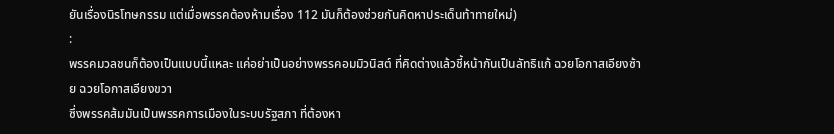ยันเรื่องนิรโทษกรรม แต่เมื่อพรรคต้องห้ามเรื่อง 112 มันก็ต้องช่วยกันคิดหาประเด็นท้าทายใหม่)
:
พรรคมวลชนก็ต้องเป็นแบบนี้แหละ แค่อย่าเป็นอย่างพรรคอมมิวนิสต์ ที่คิดต่างแล้วชี้หน้ากันเป็นลัทธิแก้ ฉวยโอกาสเอียงซ้าย ฉวยโอกาสเอียงขวา
ซึ่งพรรคส้มมันเป็นพรรคการเมืองในระบบรัฐสภา ที่ต้องหา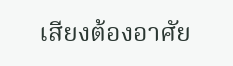เสียงต้องอาศัย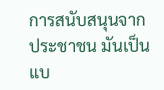การสนับสนุนจากประชาชน มันเป็นแบ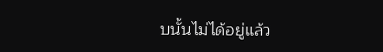บนั้นไม่ได้อยู่แล้ว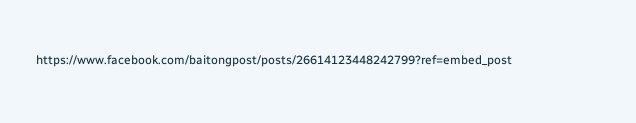https://www.facebook.com/baitongpost/posts/26614123448242799?ref=embed_post